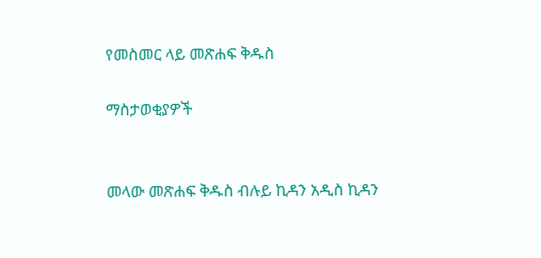የመስመር ላይ መጽሐፍ ቅዱስ

ማስታወቂያዎች


መላው መጽሐፍ ቅዱስ ብሉይ ኪዳን አዲስ ኪዳን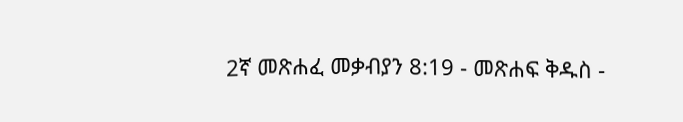2ኛ መጽሐፈ መቃብያን 8:19 - መጽሐፍ ቅዱስ -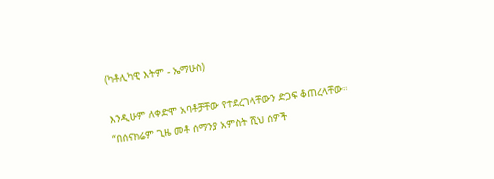(ካቶሊካዊ እትም - ኤማሁስ)

እንዲሁም ለቀድሞ አባቶቻቸው የተደረገላቸውን ድጋፍ ቆጠረላቸው። “በሰናክሬም ጊዜ መቶ ሰማንያ አምስት ሺህ ሰዎች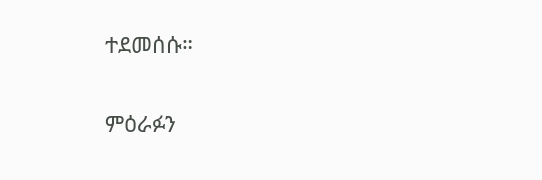ተደመሰሱ።

ምዕራፉን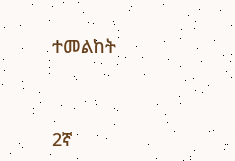ተመልከት



2ኛ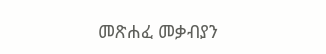መጽሐፈ መቃብያን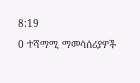8:19
0 ተሻማሚ ማመሳሰሪያዎች